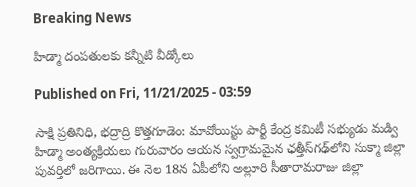Breaking News

హిడ్మా దంపతులకు కన్నీటి వీడ్కోలు

Published on Fri, 11/21/2025 - 03:59

సాక్షి ప్రతినిధి, భద్రాద్రి కొత్తగూడెం: మావోయిస్టు పార్టీ కేంద్ర కమిటీ సభ్యుడు మడ్వి హిడ్మా అంత్యక్రియలు గురువారం ఆయన స్వగ్రామమైన ఛత్తీస్‌గఢ్‌లోని సుక్మా జిల్లా పువర్తిలో జరిగాయి. ఈ నెల 18న ఏపీలోని అల్లూరి సీతారామరాజు జిల్లా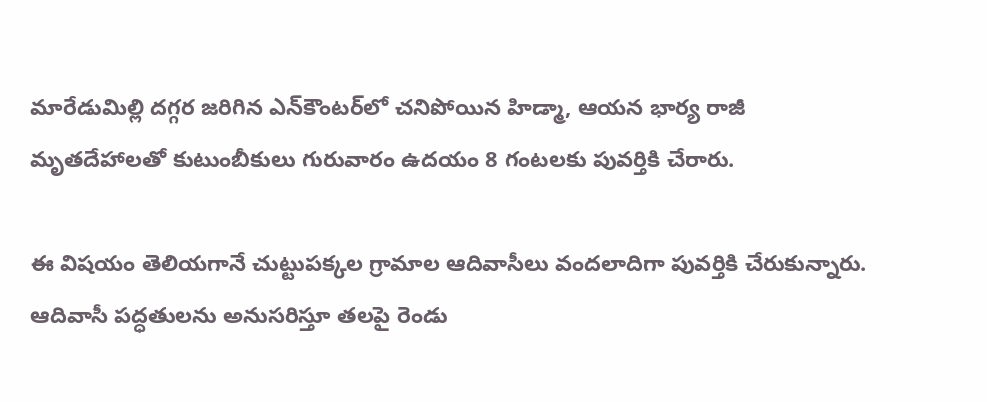మారేడుమిల్లి దగ్గర జరిగిన ఎన్‌కౌంటర్‌లో చనిపోయిన హిడ్మా, ఆయన భార్య రాజీ మృతదేహాలతో కుటుంబీకులు గురువారం ఉదయం 8 గంటలకు పువర్తికి చేరారు.

ఈ విషయం తెలియగానే చుట్టుపక్కల గ్రామాల ఆదివాసీలు వందలాదిగా పువర్తికి చేరుకున్నారు. ఆదివాసీ పద్ధతులను అనుసరిస్తూ తలపై రెండు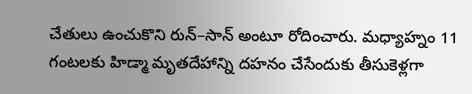చేతులు ఉంచుకొని రున్‌–సాన్‌ అంటూ రోదించారు. మధ్యాహ్నం 11 గంటలకు హిడ్మా మృతదేహాన్ని దహనం చేసేందుకు తీసుకెళ్లగా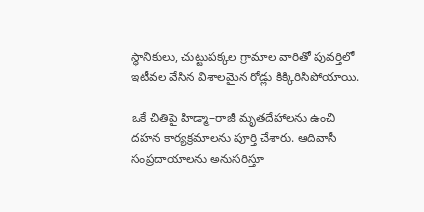స్థానికులు, చుట్టుపక్కల గ్రామాల వారితో పువర్తిలో ఇటీవల వేసిన విశాలమైన రోడ్లు కిక్కిరిసిపోయాయి.

ఒకే చితిపై హిడ్మా–రాజీ మృతదేహాలను ఉంచి దహన కార్యక్రమాలను పూర్తి చేశారు. ఆదివాసీ సంప్రదాయాలను అనుసరిస్తూ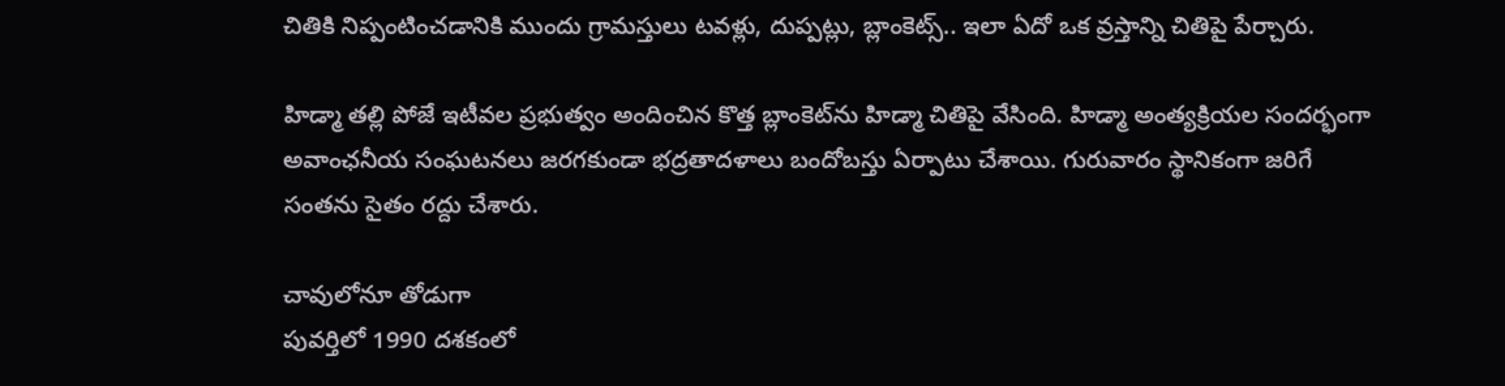చితికి నిప్పంటించడానికి ముందు గ్రామస్తులు టవళ్లు, దుప్పట్లు, బ్లాంకెట్స్‌.. ఇలా ఏదో ఒక వ్రస్తాన్ని చితిపై పేర్చారు.

హిడ్మా తల్లి పోజే ఇటీవల ప్రభుత్వం అందించిన కొత్త బ్లాంకెట్‌ను హిడ్మా చితిపై వేసింది. హిడ్మా అంత్యక్రియల సందర్భంగా అవాంఛనీయ సంఘటనలు జరగకుండా భద్రతాదళాలు బందోబస్తు ఏర్పాటు చేశాయి. గురువారం స్థానికంగా జరిగే సంతను సైతం రద్దు చేశారు.

చావులోనూ తోడుగా
పువర్తిలో 1990 దశకంలో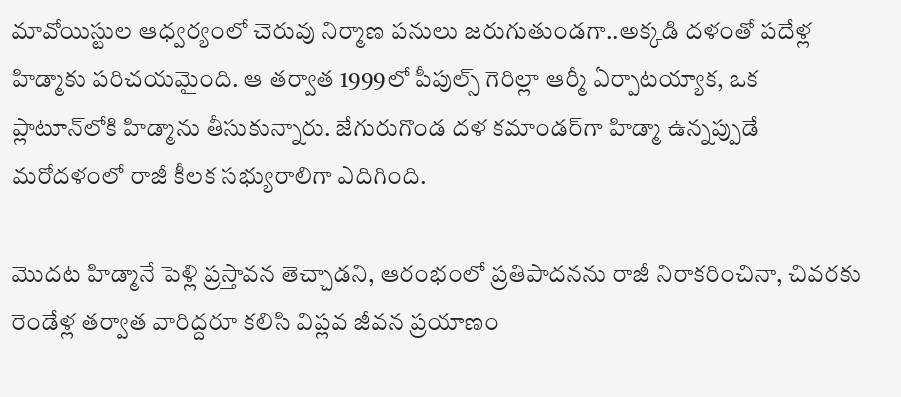మావోయిస్టుల ఆధ్వర్యంలో చెరువు నిర్మాణ పనులు జరుగుతుండగా..అక్కడి దళంతో పదేళ్ల హిడ్మాకు పరిచయమైంది. ఆ తర్వాత 1999లో పీపుల్స్‌ గెరిల్లా ఆర్మీ ఏర్పాటయ్యాక, ఒక ప్లాటూన్‌లోకి హిడ్మాను తీసుకున్నారు. జేగురుగొండ దళ కమాండర్‌గా హిడ్మా ఉన్నప్పుడే మరోదళంలో రాజీ కీలక సభ్యురాలిగా ఎదిగింది.

మొదట హిడ్మానే పెళ్లి ప్రస్తావన తెచ్చాడని, ఆరంభంలో ప్రతిపాదనను రాజీ నిరాకరించినా, చివరకు రెండేళ్ల తర్వాత వారిద్దరూ కలిసి విప్లవ జీవన ప్రయాణం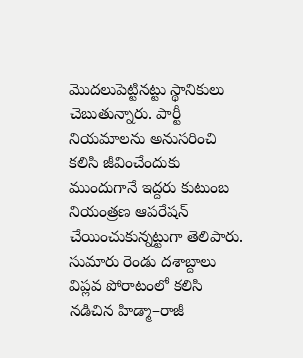మొదలుపెట్టినట్టు స్థానికులు చెబుతున్నారు. పార్టీ నియమాలను అనుసరించి కలిసి జీవించేందుకు ముందుగానే ఇద్దరు కుటుంబ నియంత్రణ ఆపరేషన్‌ చేయించుకున్నట్టుగా తెలిపారు. సుమారు రెండు దశాబ్దాలు విప్లవ పోరాటంలో కలిసి నడిచిన హిడ్మా–రాజీ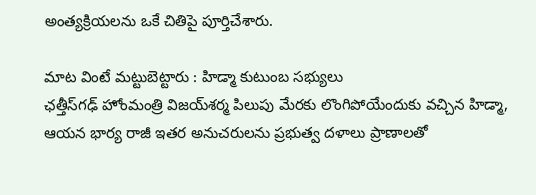అంత్యక్రియలను ఒకే చితిపై పూర్తిచేశారు.

మాట వింటే మట్టుబెట్టారు : హిడ్మా కుటుంబ సభ్యులు
ఛత్తీస్‌గఢ్‌ హోంమంత్రి విజయ్‌శర్మ పిలుపు మేరకు లొంగిపోయేందుకు వచ్చిన హిడ్మా, ఆయన భార్య రాజీ ఇతర అనుచరులను ప్రభుత్వ దళాలు ప్రాణాలతో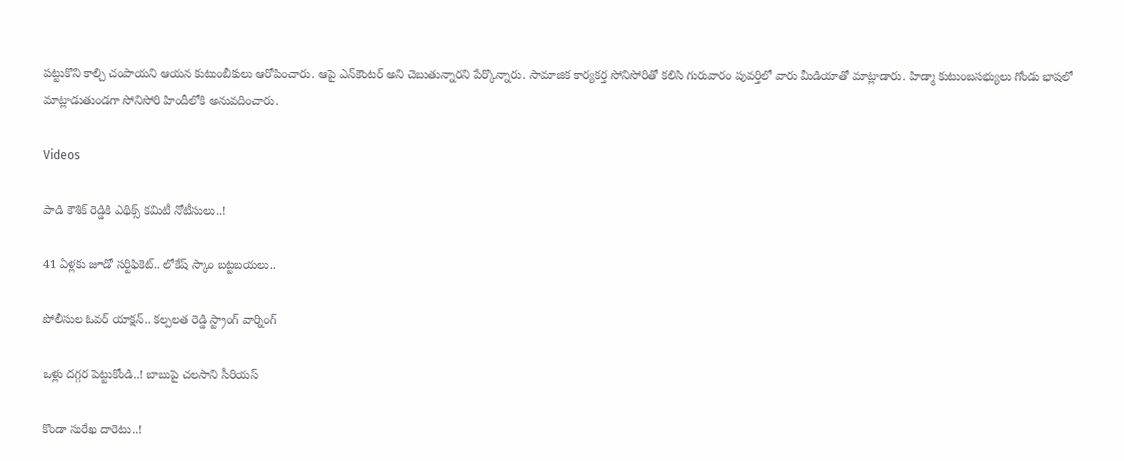పట్టుకొని కాల్చి చంపాయని ఆయన కుటుంబీకులు ఆరోపించారు. ఆపై ఎన్‌కౌంటర్‌ అని చెబుతున్నారని పేర్కొన్నారు. సామాజిక కార్యకర్త సోనిసోరితో కలిసి గురువారం పువర్తిలో వారు మీడియాతో మాట్లాడారు. హిడ్మా కుటుంబసభ్యులు గోండు భాషలో మాట్లాడుతుండగా సోనిసోరి హిందీలోకి అనువదించారు.

Videos

పాడి కౌశిక్ రెడ్డికి ఎథిక్స్ కమిటీ నోటీసులు..!

41 ఏళ్లకు జూడో సర్టిఫికెట్.. లోకేష్ స్కాం బట్టబయలు..

పోలీసుల ఓవర్ యాక్షన్.. కల్పలత రెడ్డి స్ట్రాంగ్ వార్నింగ్

ఒళ్లు దగ్గర పెట్టుకోండి..! బాబుపై చలసాని సీరియస్

కొండా సురేఖ దారెటు..!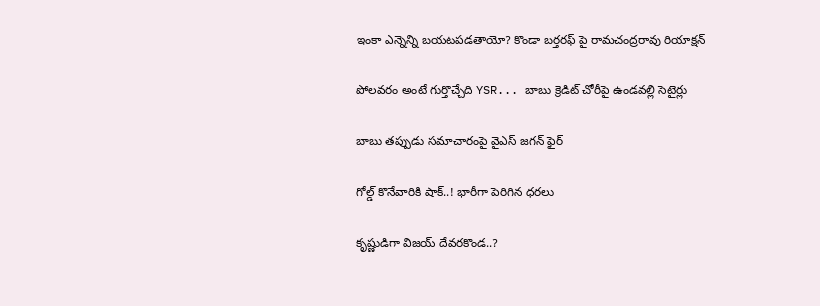ఇంకా ఎన్నెన్ని బయటపడతాయో? కొండా బర్తరఫ్ పై రామచంద్రరావు రియాక్షన్

పోలవరం అంటే గుర్తొచ్చేది YSR... బాబు క్రెడిట్ చోరీపై ఉండవల్లి సెటైర్లు

బాబు తప్పుడు సమాచారంపై వైఎస్ జగన్ ఫైర్

గోల్డ్ కొనేవారికి షాక్..! భారీగా పెరిగిన ధరలు

కృష్ణుడిగా విజయ్ దేవరకొండ..?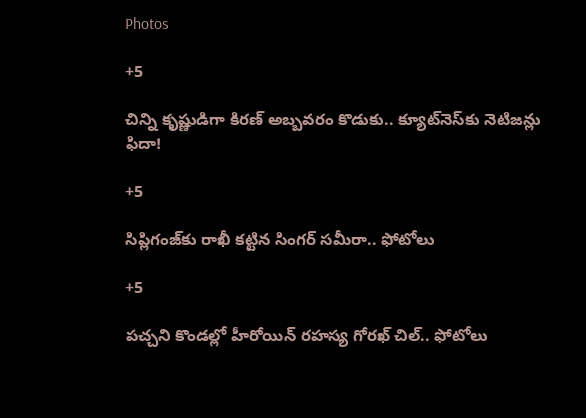Photos

+5

చిన్ని కృష్ణుడిగా కిరణ్ అబ్బవరం కొడుకు.. క్యూట్‌నెస్‌కు నెటిజన్లు ఫిదా!

+5

సిప్లిగంజ్‌కు రాఖీ కట్టిన సింగర్ సమీరా.. ఫోటోలు

+5

పచ్చని కొండల్లో హీరోయిన్ రహస్య గోరఖ్ చిల్.. ఫోటోలు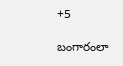+5

బంగారంలా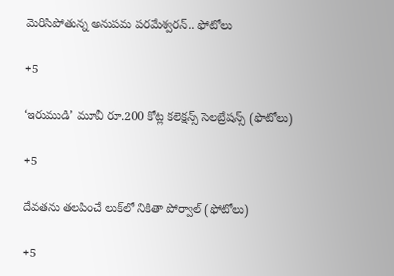మెరిసిపోతున్న అనుపమ పరమేశ్వరన్.. ఫోటోలు

+5

‘ఇరుముడి’ మూవీ రూ.200 కోట్ల కలెక్షన్స్ సెలబ్రేషన్స్ (ఫొటోలు)

+5

దేవతను తలపించే లుక్‌లో నికితా పోర్వాల్‌ (ఫోటోలు)

+5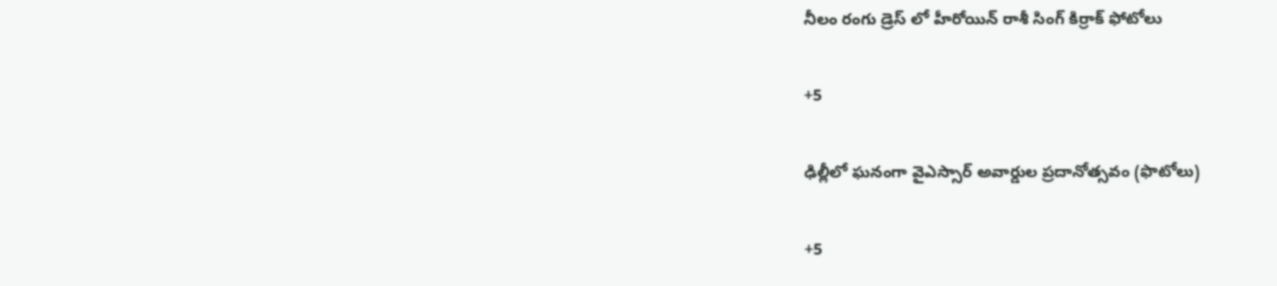నీలం రంగు డ్రెస్ లో హీరోయిన్ రాశీ సింగ్ కిర్రాక్ ఫోటోలు

+5

ఢిల్లీలో ఘనంగా వైఎస్సార్‌ అవార్డుల ప్రదానోత్సవం (ఫొటోలు)

+5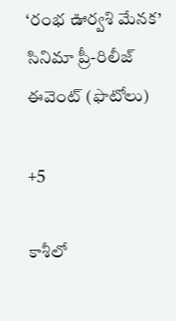‘రంభ ఊర్వశి మేనక’ సినిమా ప్రీ-రిలీజ్ ఈవెంట్‌ (ఫొటోలు)

+5

కాశీలో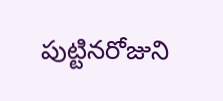పుట్టినరోజుని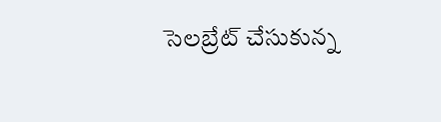సెలబ్రేట్ చేసుకున్న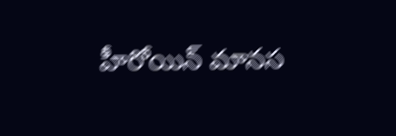హీరోయిన్ మానస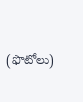(ఫొటోలు)